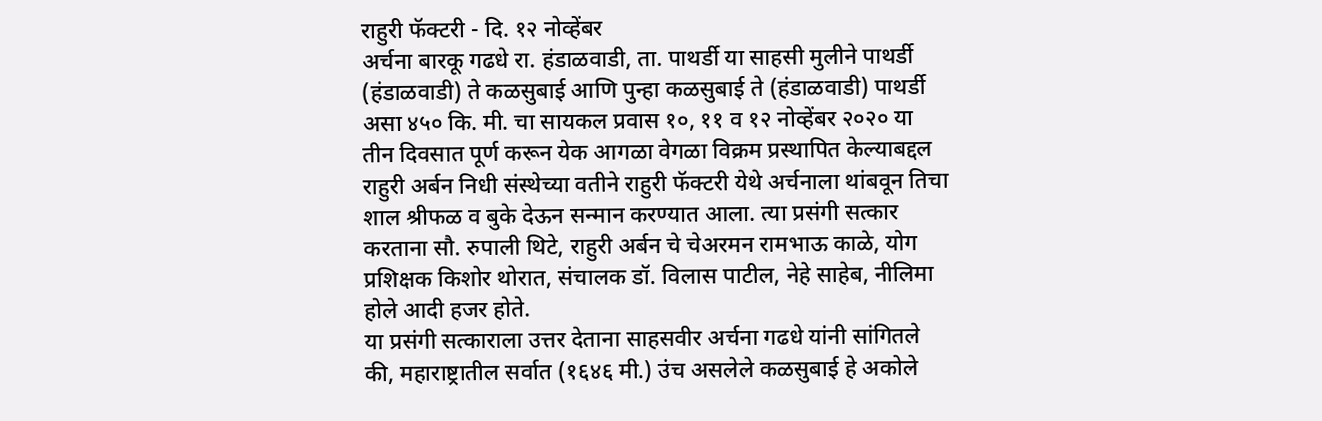राहुरी फॅक्टरी - दि. १२ नोव्हेंबर
अर्चना बारकू गढधे रा. हंडाळवाडी, ता. पाथर्डी या साहसी मुलीने पाथर्डी (हंडाळवाडी) ते कळसुबाई आणि पुन्हा कळसुबाई ते (हंडाळवाडी) पाथर्डी असा ४५० कि. मी. चा सायकल प्रवास १०, ११ व १२ नोव्हेंबर २०२० या तीन दिवसात पूर्ण करून येक आगळा वेगळा विक्रम प्रस्थापित केल्याबद्दल राहुरी अर्बन निधी संस्थेच्या वतीने राहुरी फॅक्टरी येथे अर्चनाला थांबवून तिचा शाल श्रीफळ व बुके देऊन सन्मान करण्यात आला. त्या प्रसंगी सत्कार करताना सौ. रुपाली थिटे, राहुरी अर्बन चे चेअरमन रामभाऊ काळे, योग प्रशिक्षक किशोर थोरात, संचालक डॉ. विलास पाटील, नेहे साहेब, नीलिमा होले आदी हजर होते.
या प्रसंगी सत्काराला उत्तर देताना साहसवीर अर्चना गढधे यांनी सांगितले की, महाराष्ट्रातील सर्वात (१६४६ मी.) उंच असलेले कळसुबाई हे अकोले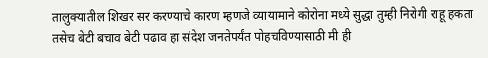तालुक्यातील शिखर सर करण्याचे कारण म्हणजे व्यायामाने कोरोना मध्ये सुद्धा तुम्ही निरोगी राहू हकता तसेच बेटी बचाव बेटी पढाव हा संदेश जनतेपर्यंत पोहचविण्यासाठी मी ही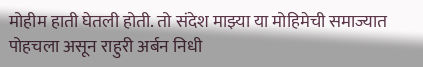मोहीम हाती घेतली होती. तो संदेश माझ्या या मोहिमेची समाज्यात पोहचला असून राहुरी अर्बन निधी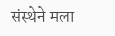संस्थेने मला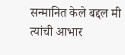सन्मानित केले बद्दल मी त्यांची आभार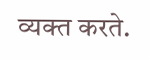व्यक्त करते.